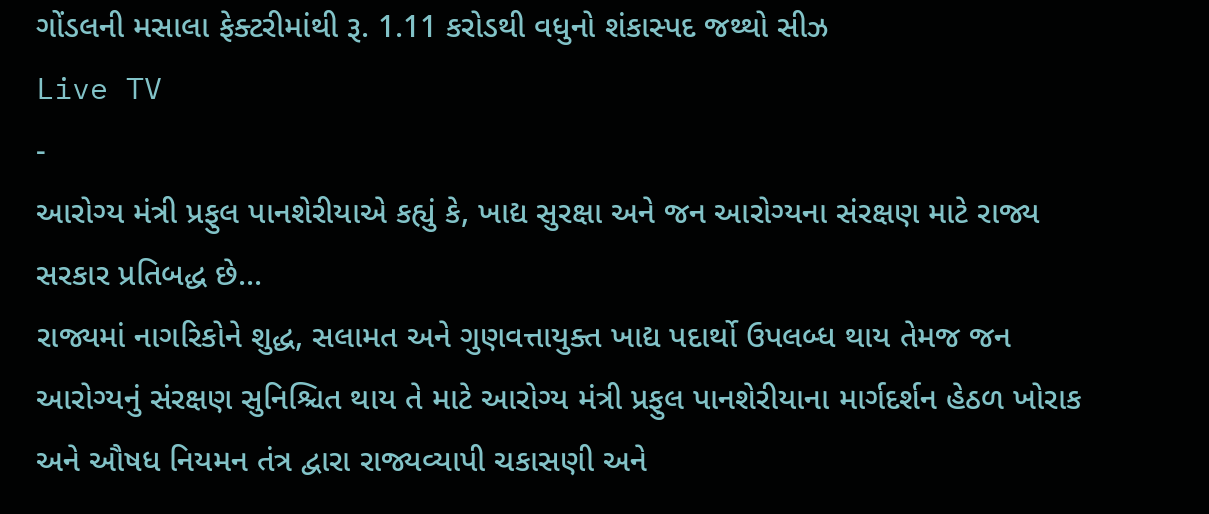ગોંડલની મસાલા ફેક્ટરીમાંથી રૂ. 1.11 કરોડથી વધુનો શંકાસ્પદ જથ્થો સીઝ
Live TV
-
આરોગ્ય મંત્રી પ્રફુલ પાનશેરીયાએ કહ્યું કે, ખાદ્ય સુરક્ષા અને જન આરોગ્યના સંરક્ષણ માટે રાજ્ય સરકાર પ્રતિબદ્ધ છે...
રાજ્યમાં નાગરિકોને શુદ્ધ, સલામત અને ગુણવત્તાયુક્ત ખાદ્ય પદાર્થો ઉપલબ્ધ થાય તેમજ જન આરોગ્યનું સંરક્ષણ સુનિશ્ચિત થાય તે માટે આરોગ્ય મંત્રી પ્રફુલ પાનશેરીયાના માર્ગદર્શન હેઠળ ખોરાક અને ઔષધ નિયમન તંત્ર દ્વારા રાજ્યવ્યાપી ચકાસણી અને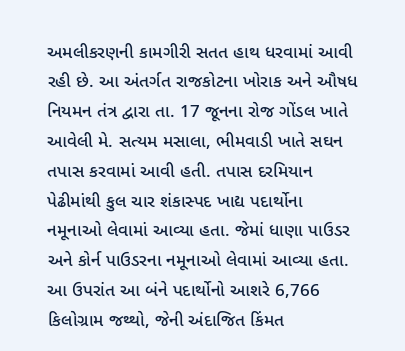અમલીકરણની કામગીરી સતત હાથ ધરવામાં આવી રહી છે. આ અંતર્ગત રાજકોટના ખોરાક અને ઔષધ નિયમન તંત્ર દ્વારા તા. 17 જૂનના રોજ ગોંડલ ખાતે આવેલી મે. સત્યમ મસાલા, ભીમવાડી ખાતે સઘન તપાસ કરવામાં આવી હતી. તપાસ દરમિયાન પેઢીમાંથી કુલ ચાર શંકાસ્પદ ખાદ્ય પદાર્થોના નમૂનાઓ લેવામાં આવ્યા હતા. જેમાં ધાણા પાઉડર અને કોર્ન પાઉડરના નમૂનાઓ લેવામાં આવ્યા હતા. આ ઉપરાંત આ બંને પદાર્થોનો આશરે 6,766 કિલોગ્રામ જથ્થો, જેની અંદાજિત કિંમત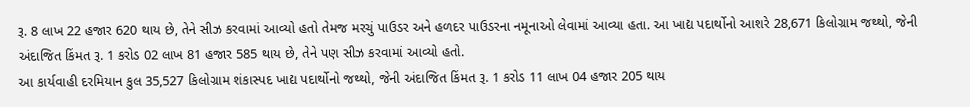રૂ. 8 લાખ 22 હજાર 620 થાય છે, તેને સીઝ કરવામાં આવ્યો હતો તેમજ મરચું પાઉડર અને હળદર પાઉડરના નમૂનાઓ લેવામાં આવ્યા હતા. આ ખાદ્ય પદાર્થોનો આશરે 28,671 કિલોગ્રામ જથ્થો, જેની અંદાજિત કિંમત રૂ. 1 કરોડ 02 લાખ 81 હજાર 585 થાય છે, તેને પણ સીઝ કરવામાં આવ્યો હતો.
આ કાર્યવાહી દરમિયાન કુલ 35,527 કિલોગ્રામ શંકાસ્પદ ખાદ્ય પદાર્થોનો જથ્થો, જેની અંદાજિત કિંમત રૂ. 1 કરોડ 11 લાખ 04 હજાર 205 થાય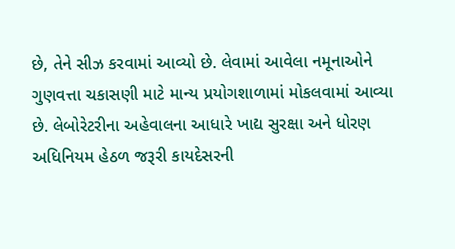છે, તેને સીઝ કરવામાં આવ્યો છે. લેવામાં આવેલા નમૂનાઓને ગુણવત્તા ચકાસણી માટે માન્ય પ્રયોગશાળામાં મોકલવામાં આવ્યા છે. લેબોરેટરીના અહેવાલના આધારે ખાદ્ય સુરક્ષા અને ધોરણ અધિનિયમ હેઠળ જરૂરી કાયદેસરની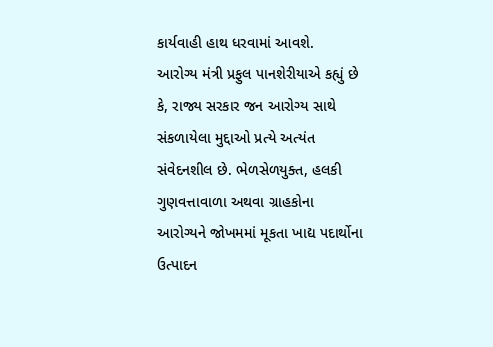કાર્યવાહી હાથ ધરવામાં આવશે.
આરોગ્ય મંત્રી પ્રફુલ પાનશેરીયાએ કહ્યું છે કે, રાજ્ય સરકાર જન આરોગ્ય સાથે સંકળાયેલા મુદ્દાઓ પ્રત્યે અત્યંત સંવેદનશીલ છે. ભેળસેળયુક્ત, હલકી ગુણવત્તાવાળા અથવા ગ્રાહકોના આરોગ્યને જોખમમાં મૂકતા ખાદ્ય પદાર્થોના ઉત્પાદન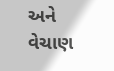અને વેચાણ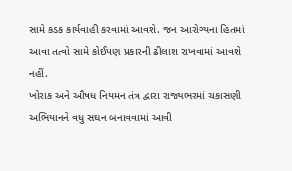સામે કડક કાર્યવાહી કરવામાં આવશે. જન આરોગ્યના હિતમાં આવા તત્વો સામે કોઈપણ પ્રકારની ઢીલાશ રાખવામાં આવશે નહીં.
ખોરાક અને ઔષધ નિયમન તંત્ર દ્વારા રાજ્યભરમાં ચકાસણી અભિયાનને વધુ સઘન બનાવવામાં આવી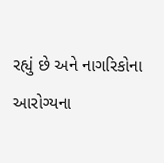રહ્યું છે અને નાગરિકોના આરોગ્યના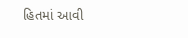હિતમાં આવી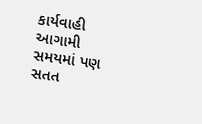કાર્યવાહી આગામી સમયમાં પણ સતત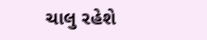ચાલુ રહેશે